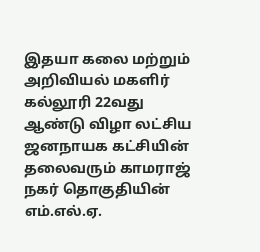இதயா கலை மற்றும் அறிவியல் மகளிர் கல்லூரி 22வது ஆண்டு விழா லட்சிய ஜனநாயக கட்சியின் தலைவரும் காமராஜ் நகர் தொகுதியின் எம்.எல்.ஏ.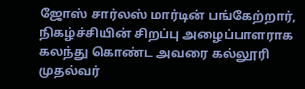ஜோஸ் சார்லஸ் மார்டின் பங்கேற்றார்,
நிகழ்ச்சியின் சிறப்பு அழைப்பாளராக கலந்து கொண்ட அவரை கல்லூரி முதல்வர்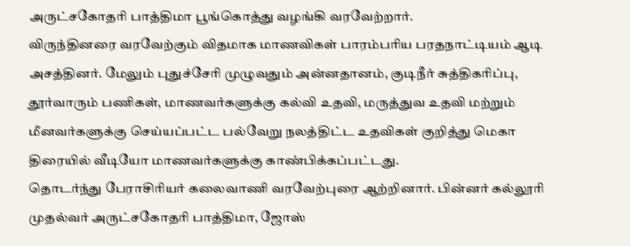அருட்சகோதரி பாத்திமா பூங்கொத்து வழங்கி வரவேற்றார்.
விருந்தினரை வரவேற்கும் விதமாக மாணவிகள் பாரம்பரிய பரதநாட்டியம் ஆடி அசத்தினர். மேலும் புதுச்சேரி முழுவதும் அன்னதானம், குடிநீர் சுத்திகரிப்பு, தூர்வாரும் பணிகள், மாணவர்களுக்கு கல்வி உதவி, மருத்துவ உதவி மற்றும் மீனவர்களுக்கு செய்யப்பட்ட பல்வேறு நலத்திட்ட உதவிகள் குறித்து மெகா திரையில் வீடியோ மாணவர்களுக்கு காண்பிக்கப்பட்டது.
தொடர்ந்து பேராசிரியர் கலைவாணி வரவேற்புரை ஆற்றினார். பின்னர் கல்லூரி முதல்வர் அருட்சகோதரி பாத்திமா, ஜோஸ்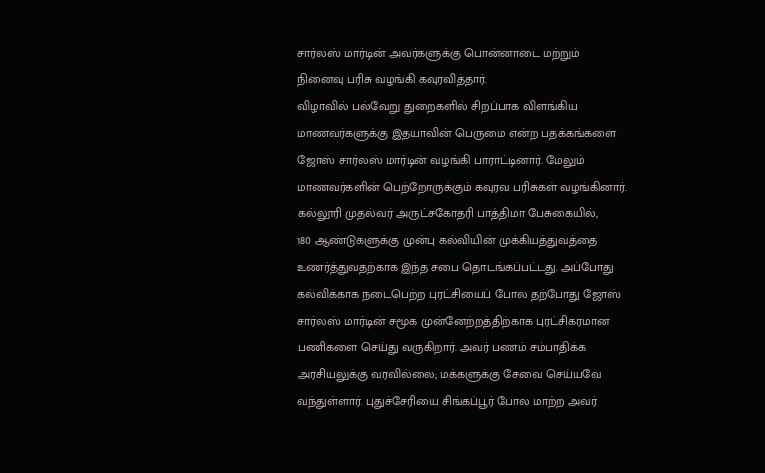சார்லஸ் மார்டின் அவர்களுக்கு பொன்னாடை மற்றும் நினைவு பரிசு வழங்கி கவுரவித்தார்.
விழாவில் பல்வேறு துறைகளில் சிறப்பாக விளங்கிய மாணவர்களுக்கு இதயாவின் பெருமை என்ற பதக்கங்களை ஜோஸ் சார்லஸ் மார்டின் வழங்கி பாராட்டினார். மேலும் மாணவர்களின் பெற்றோருக்கும் கவுரவ பரிசுகள் வழங்கினார்.
கல்லூரி முதல்வர் அருட்சகோதரி பாத்திமா பேசுகையில்,
180 ஆண்டுகளுக்கு முன்பு கல்வியின் முக்கியத்துவத்தை உணர்த்துவதற்காக இந்த சபை தொடங்கப்பட்டது. அப்போது கல்விக்காக நடைபெற்ற புரட்சியைப் போல தற்போது ஜோஸ் சார்லஸ் மார்டின் சமூக முன்னேற்றத்திற்காக புரட்சிகரமான பணிகளை செய்து வருகிறார். அவர் பணம் சம்பாதிக்க அரசியலுக்கு வரவில்லை; மக்களுக்கு சேவை செய்யவே வந்துள்ளார். புதுச்சேரியை சிங்கப்பூர் போல மாற்ற அவர்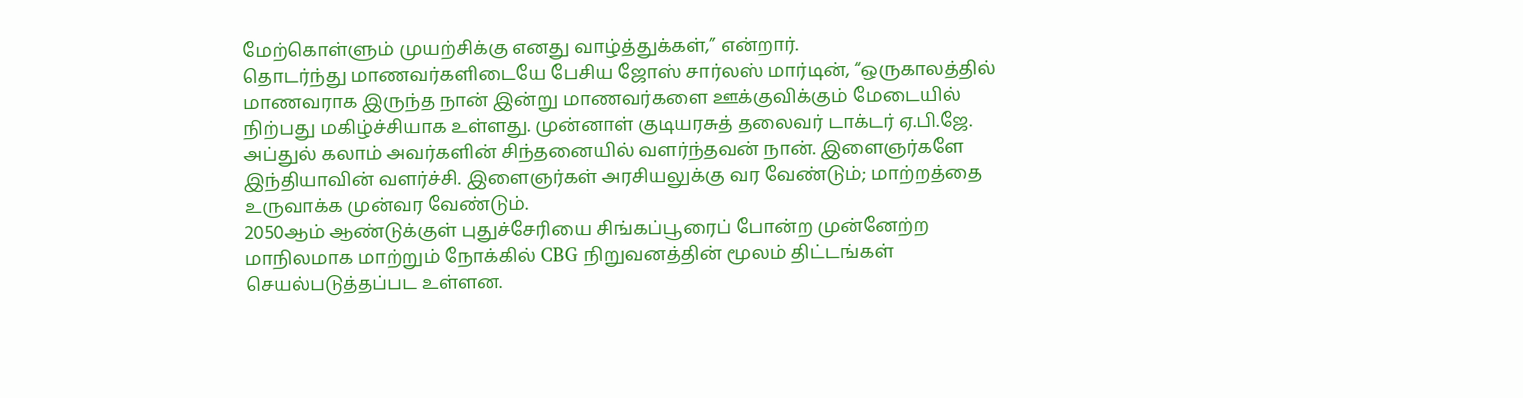மேற்கொள்ளும் முயற்சிக்கு எனது வாழ்த்துக்கள்,” என்றார்.
தொடர்ந்து மாணவர்களிடையே பேசிய ஜோஸ் சார்லஸ் மார்டின், “ஒருகாலத்தில் மாணவராக இருந்த நான் இன்று மாணவர்களை ஊக்குவிக்கும் மேடையில் நிற்பது மகிழ்ச்சியாக உள்ளது. முன்னாள் குடியரசுத் தலைவர் டாக்டர் ஏ.பி.ஜே. அப்துல் கலாம் அவர்களின் சிந்தனையில் வளர்ந்தவன் நான். இளைஞர்களே இந்தியாவின் வளர்ச்சி. இளைஞர்கள் அரசியலுக்கு வர வேண்டும்; மாற்றத்தை உருவாக்க முன்வர வேண்டும்.
2050ஆம் ஆண்டுக்குள் புதுச்சேரியை சிங்கப்பூரைப் போன்ற முன்னேற்ற மாநிலமாக மாற்றும் நோக்கில் CBG நிறுவனத்தின் மூலம் திட்டங்கள் செயல்படுத்தப்பட உள்ளன.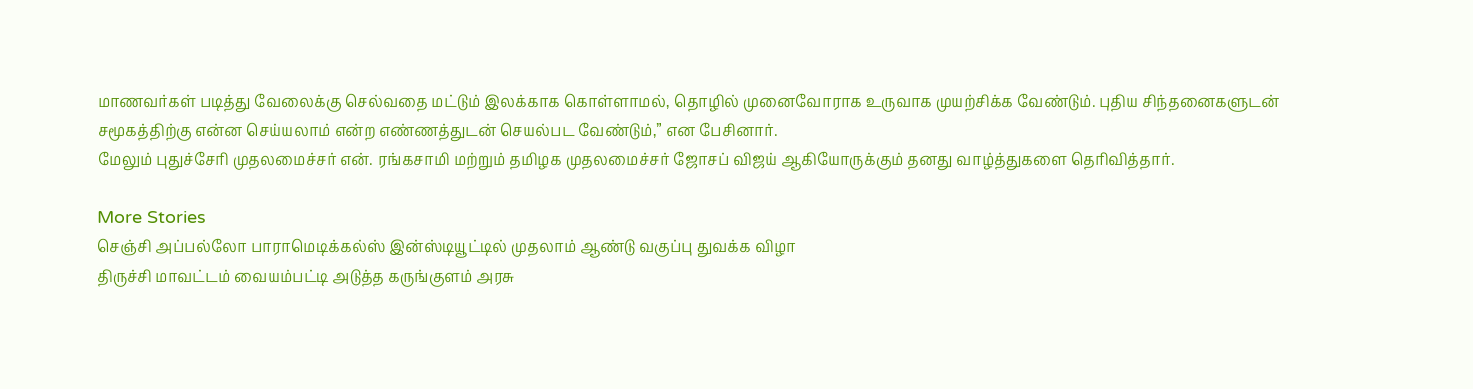மாணவர்கள் படித்து வேலைக்கு செல்வதை மட்டும் இலக்காக கொள்ளாமல், தொழில் முனைவோராக உருவாக முயற்சிக்க வேண்டும். புதிய சிந்தனைகளுடன் சமூகத்திற்கு என்ன செய்யலாம் என்ற எண்ணத்துடன் செயல்பட வேண்டும்,” என பேசினார்.
மேலும் புதுச்சேரி முதலமைச்சர் என். ரங்கசாமி மற்றும் தமிழக முதலமைச்சர் ஜோசப் விஜய் ஆகியோருக்கும் தனது வாழ்த்துகளை தெரிவித்தார்.

More Stories
செஞ்சி அப்பல்லோ பாராமெடிக்கல்ஸ் இன்ஸ்டியூட்டில் முதலாம் ஆண்டு வகுப்பு துவக்க விழா
திருச்சி மாவட்டம் வையம்பட்டி அடுத்த கருங்குளம் அரசு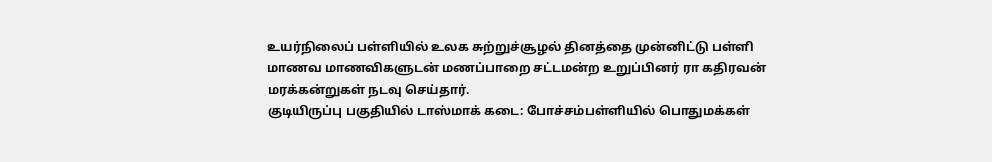உயர்நிலைப் பள்ளியில் உலக சுற்றுச்சூழல் தினத்தை முன்னிட்டு பள்ளி மாணவ மாணவிகளுடன் மணப்பாறை சட்டமன்ற உறுப்பினர் ரா கதிரவன் மரக்கன்றுகள் நடவு செய்தார்.
குடியிருப்பு பகுதியில் டாஸ்மாக் கடை: போச்சம்பள்ளியில் பொதுமக்கள்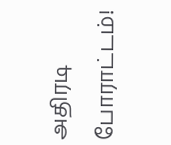அதிரடி போராட்டம்!